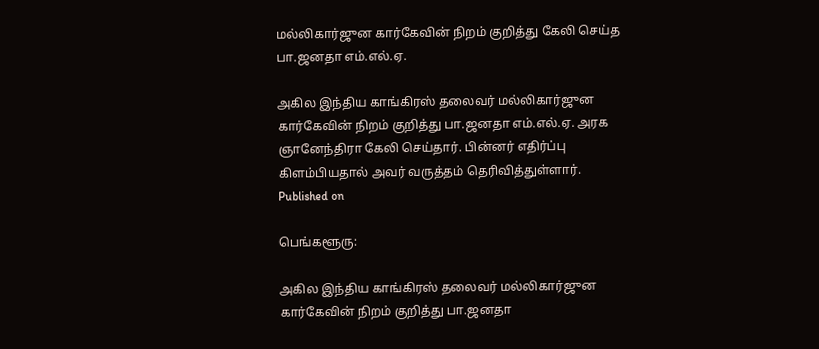மல்லிகார்ஜுன கார்கேவின் நிறம் குறித்து கேலி செய்த பா.ஜனதா எம்.எல்.ஏ.

அகில இந்திய காங்கிரஸ் தலைவர் மல்லிகார்ஜுன கார்கேவின் நிறம் குறித்து பா.ஜனதா எம்.எல்.ஏ. அரக ஞானேந்திரா கேலி செய்தார். பின்னர் எதிர்ப்பு கிளம்பியதால் அவர் வருத்தம் தெரிவித்துள்ளார்.
Published on

பெங்களூரு:

அகில இந்திய காங்கிரஸ் தலைவர் மல்லிகார்ஜுன கார்கேவின் நிறம் குறித்து பா.ஜனதா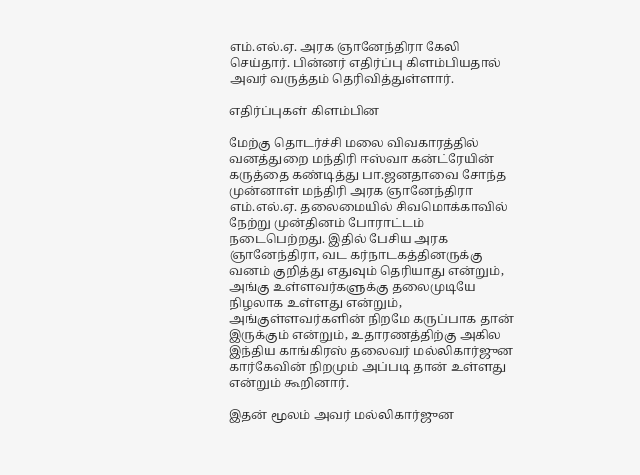எம்.எல்.ஏ. அரக ஞானேந்திரா கேலி செய்தார். பின்னர் எதிர்ப்பு கிளம்பியதால் அவர் வருத்தம் தெரிவித்துள்ளார்.

எதிர்ப்புகள் கிளம்பின

மேற்கு தொடர்ச்சி மலை விவகாரத்தில் வனத்துறை மந்திரி ஈஸ்வா கன்ட்ரேயின் கருத்தை கண்டித்து பா.ஜனதாவை சோந்த முன்னாள் மந்திரி அரக ஞானேந்திரா எம்.எல்.ஏ. தலைமையில் சிவமொக்காவில் நேற்று முன்தினம் போராட்டம் நடைபெற்றது. இதில் பேசிய அரக ஞானேந்திரா, வட கர்நாடகத்தினருக்கு வனம் குறித்து எதுவும் தெரியாது என்றும், அங்கு உள்ளவர்களுக்கு தலைமுடியே நிழலாக உள்ளது என்றும், அங்குள்ளவர்களின் நிறமே கருப்பாக தான் இருக்கும் என்றும், உதாரணத்திற்கு அகில இந்திய காங்கிரஸ் தலைவர் மல்லிகார்ஜுன கார்கேவின் நிறமும் அப்படி தான் உள்ளது என்றும் கூறினார்.

இதன் மூலம் அவர் மல்லிகார்ஜுன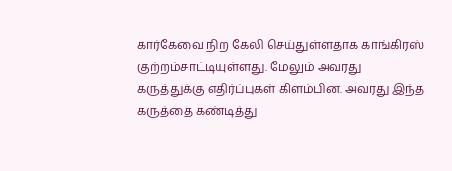கார்கேவை நிற கேலி செய்துள்ளதாக காங்கிரஸ் குற்றம்சாட்டியுள்ளது. மேலும் அவரது கருத்துக்கு எதிர்ப்புகள் கிளம்பின. அவரது இந்த கருத்தை கண்டித்து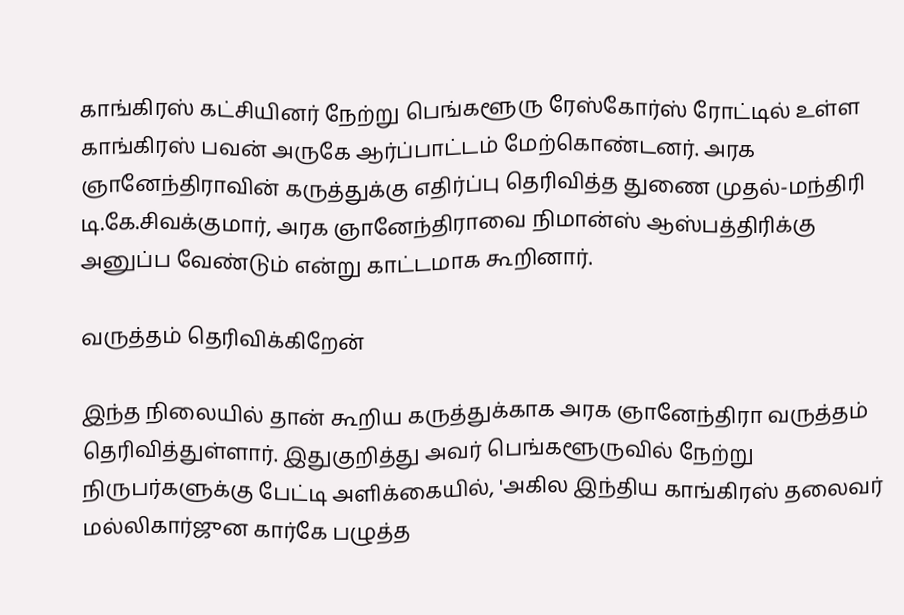காங்கிரஸ் கட்சியினர் நேற்று பெங்களூரு ரேஸ்கோர்ஸ் ரோட்டில் உள்ள காங்கிரஸ் பவன் அருகே ஆர்ப்பாட்டம் மேற்கொண்டனர். அரக ஞானேந்திராவின் கருத்துக்கு எதிர்ப்பு தெரிவித்த துணை முதல்-மந்திரி டி.கே.சிவக்குமார், அரக ஞானேந்திராவை நிமான்ஸ் ஆஸ்பத்திரிக்கு அனுப்ப வேண்டும் என்று காட்டமாக கூறினார்.

வருத்தம் தெரிவிக்கிறேன்

இந்த நிலையில் தான் கூறிய கருத்துக்காக அரக ஞானேந்திரா வருத்தம் தெரிவித்துள்ளார். இதுகுறித்து அவர் பெங்களூருவில் நேற்று நிருபர்களுக்கு பேட்டி அளிக்கையில், 'அகில இந்திய காங்கிரஸ் தலைவர் மல்லிகார்ஜுன கார்கே பழுத்த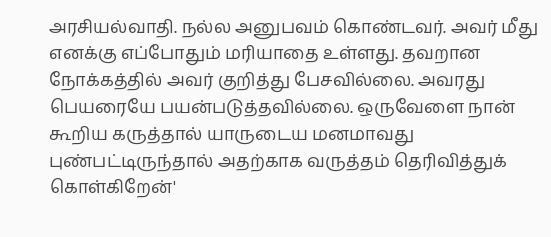அரசியல்வாதி. நல்ல அனுபவம் கொண்டவர். அவர் மீது எனக்கு எப்போதும் மரியாதை உள்ளது. தவறான நோக்கத்தில் அவர் குறித்து பேசவில்லை. அவரது பெயரையே பயன்படுத்தவில்லை. ஒருவேளை நான் கூறிய கருத்தால் யாருடைய மனமாவது புண்பட்டிருந்தால் அதற்காக வருத்தம் தெரிவித்துக் கொள்கிறேன்'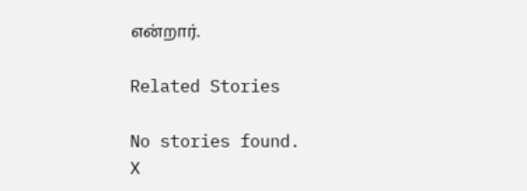என்றார்.

Related Stories

No stories found.
X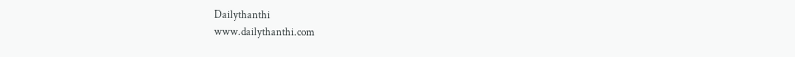Dailythanthi
www.dailythanthi.com